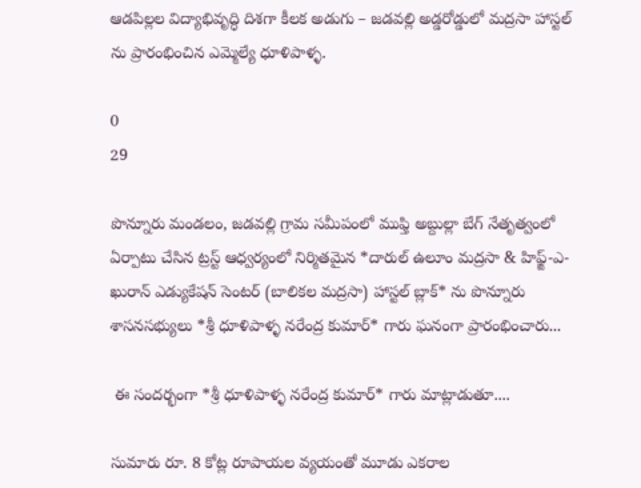ఆడపిల్లల విద్యాభివృద్ధి దిశగా కీలక అడుగు – జడవల్లి అడ్డరోడ్డులో మద్రసా హాస్టల్ ను ప్రారంభించిన ఎమ్మెల్యే ధూళిపాళ్ళ.

0
29

పొన్నూరు మండలం, జడవల్లి గ్రామ సమీపంలో ముఫ్తి అబ్దుల్లా బేగ్ నేతృత్వంలో ఏర్పాటు చేసిన ట్రస్ట్ ఆధ్వర్యంలో నిర్మితమైన *దారుల్ ఉలూం మద్రసా & హిఫ్జ్-ఎ-ఖురాన్ ఎడ్యుకేషన్ సెంటర్ (బాలికల మద్రసా) హాస్టల్ బ్లాక్* ను పొన్నూరు శాసనసభ్యులు *శ్రీ ధూళిపాళ్ళ నరేంద్ర కుమార్* గారు ఘనంగా ప్రారంభించారు...

 ఈ సందర్భంగా *శ్రీ ధూళిపాళ్ళ నరేంద్ర కుమార్* గారు మాట్లాడుతూ....

సుమారు రూ. 8 కోట్ల రూపాయల వ్యయంతో మూడు ఎకరాల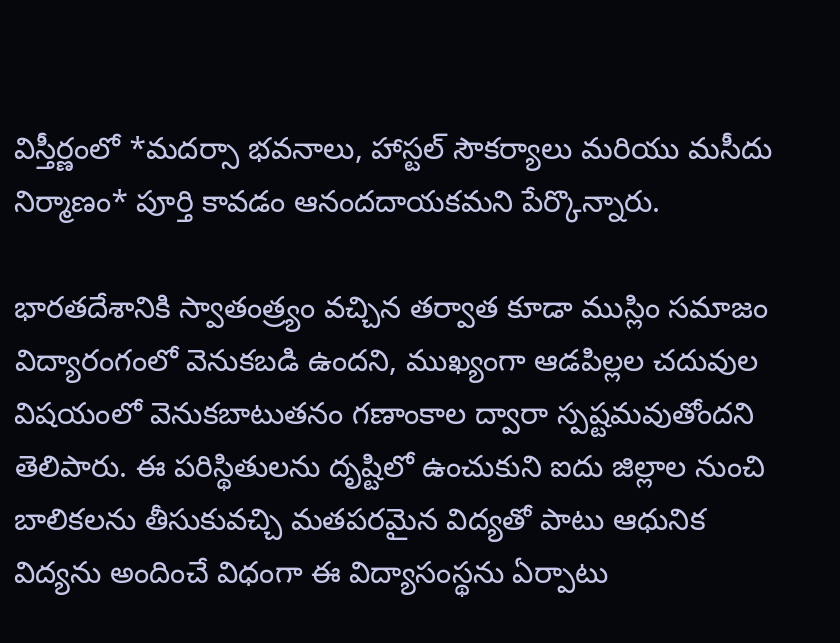విస్తీర్ణంలో *మదర్సా భవనాలు, హాస్టల్ సౌకర్యాలు మరియు మసీదు నిర్మాణం* పూర్తి కావడం ఆనందదాయకమని పేర్కొన్నారు.

భారతదేశానికి స్వాతంత్ర్యం వచ్చిన తర్వాత కూడా ముస్లిం సమాజం విద్యారంగంలో వెనుకబడి ఉందని, ముఖ్యంగా ఆడపిల్లల చదువుల విషయంలో వెనుకబాటుతనం గణాంకాల ద్వారా స్పష్టమవుతోందని తెలిపారు. ఈ పరిస్థితులను దృష్టిలో ఉంచుకుని ఐదు జిల్లాల నుంచి బాలికలను తీసుకువచ్చి మతపరమైన విద్యతో పాటు ఆధునిక విద్యను అందించే విధంగా ఈ విద్యాసంస్థను ఏర్పాటు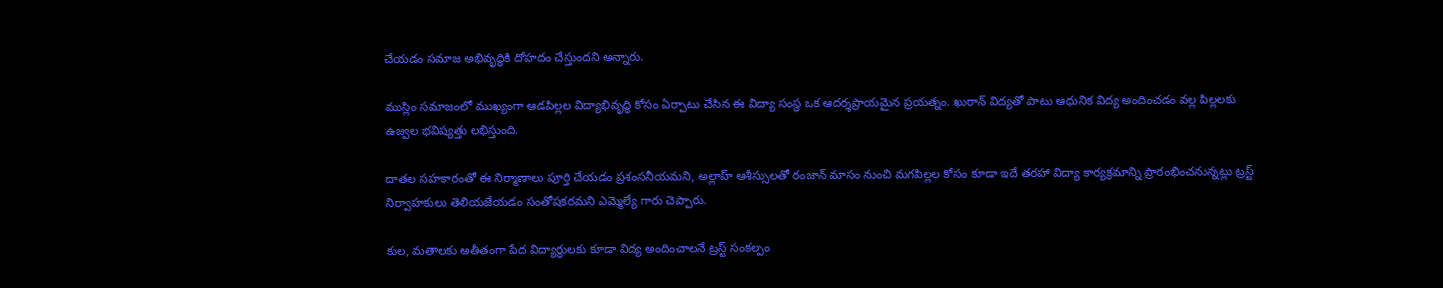చేయడం సమాజ అభివృద్ధికి దోహదం చేస్తుందని అన్నారు.

ముస్లిం సమాజంలో ముఖ్యంగా ఆడపిల్లల విద్యాభివృద్ధి కోసం ఏర్పాటు చేసిన ఈ విద్యా సంస్థ ఒక ఆదర్శప్రాయమైన ప్రయత్నం. ఖురాన్ విద్యతో పాటు ఆధునిక విద్య అందించడం వల్ల పిల్లలకు ఉజ్వల భవిష్యత్తు లభిస్తుంది.

దాతల సహకారంతో ఈ నిర్మాణాలు పూర్తి చేయడం ప్రశంసనీయమని, అల్లాహ్ ఆశీస్సులతో రంజాన్ మాసం నుంచి మగపిల్లల కోసం కూడా ఇదే తరహా విద్యా కార్యక్రమాన్ని ప్రారంభించనున్నట్లు ట్రస్ట్ నిర్వాహకులు తెలియజేయడం సంతోషకరమని ఎమ్మెల్యే గారు చెప్పారు.

కుల, మతాలకు అతీతంగా పేద విద్యార్థులకు కూడా విద్య అందించాలనే ట్రస్ట్ సంకల్పం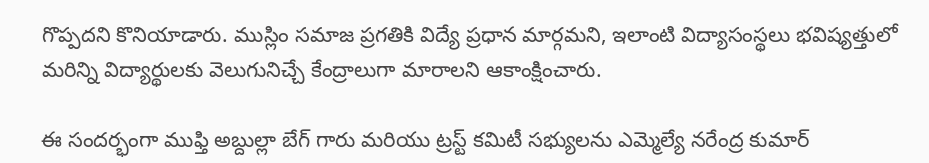గొప్పదని కొనియాడారు. ముస్లిం సమాజ ప్రగతికి విద్యే ప్రధాన మార్గమని, ఇలాంటి విద్యాసంస్థలు భవిష్యత్తులో మరిన్ని విద్యార్థులకు వెలుగునిచ్చే కేంద్రాలుగా మారాలని ఆకాంక్షించారు.

ఈ సందర్భంగా ముఫ్తి అబ్దుల్లా బేగ్ గారు మరియు ట్రస్ట్ కమిటీ సభ్యులను ఎమ్మెల్యే నరేంద్ర కుమార్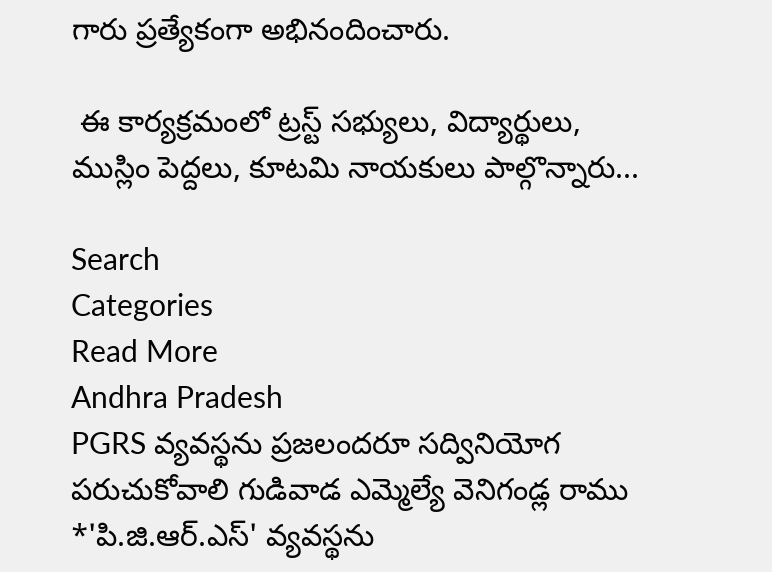గారు ప్రత్యేకంగా అభినందించారు.

 ఈ కార్యక్రమంలో ట్రస్ట్ సభ్యులు, విద్యార్థులు, ముస్లిం పెద్దలు, కూటమి నాయకులు పాల్గొన్నారు...

Search
Categories
Read More
Andhra Pradesh
PGRS వ్యవస్థను ప్రజలందరూ సద్వినియోగ పరుచుకోవాలి గుడివాడ ఎమ్మెల్యే వెనిగండ్ల రాము
*'పి.జి.ఆర్.ఎస్' వ్యవస్థను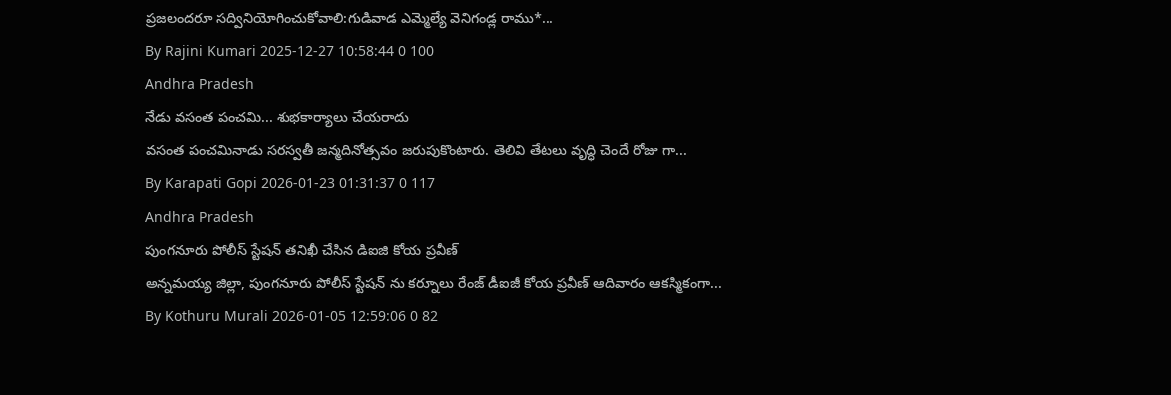ప్రజలందరూ సద్వినియోగించుకోవాలి:గుడివాడ ఎమ్మెల్యే వెనిగండ్ల రాము*...
By Rajini Kumari 2025-12-27 10:58:44 0 100
Andhra Pradesh
నేడు వసంత పంచమి... శుభకార్యాలు చేయరాదు
వసంత పంచమినాడు సరస్వతీ జన్మదినోత్సవం జరుపుకొంటారు. తెలివి తేటలు వృద్ధి చెందే రోజు గా...
By Karapati Gopi 2026-01-23 01:31:37 0 117
Andhra Pradesh
పుంగనూరు పోలీస్ స్టేషన్ తనిఖీ చేసిన డిఐజి కోయ ప్రవీణ్
అన్నమయ్య జిల్లా, పుంగనూరు పోలీస్ స్టేషన్ ను కర్నూలు రేంజ్ డీఐజీ కోయ ప్రవీణ్ ఆదివారం ఆకస్మికంగా...
By Kothuru Murali 2026-01-05 12:59:06 0 82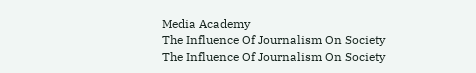Media Academy
The Influence Of Journalism On Society
The Influence Of Journalism On Society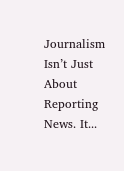Journalism Isn’t Just About Reporting News. It...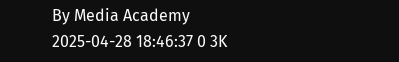By Media Academy 2025-04-28 18:46:37 0 3K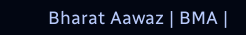Bharat Aawaz | BMA |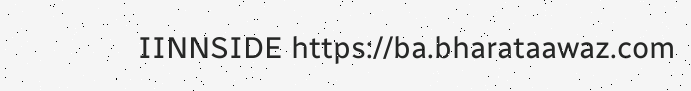IINNSIDE https://ba.bharataawaz.com